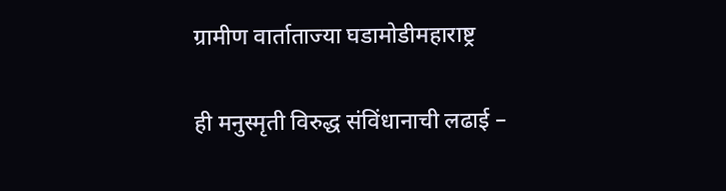ग्रामीण वार्ताताज्या घडामोडीमहाराष्ट्र

ही मनुस्मृती विरुद्ध संविंधानाची लढाई –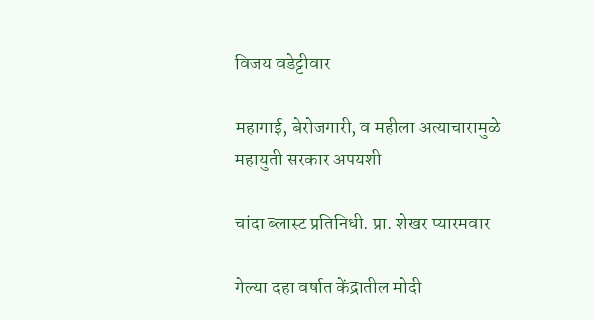विजय वडेट्टीवार

महागाई, बेरोजगारी, व महीला अत्याचारामुळे महायुती सरकार अपयशी

चांदा ब्लास्ट प्रतिनिधी. प्रा. शेखर प्यारमवार

गेल्या दहा वर्षात केंद्रातील मोदी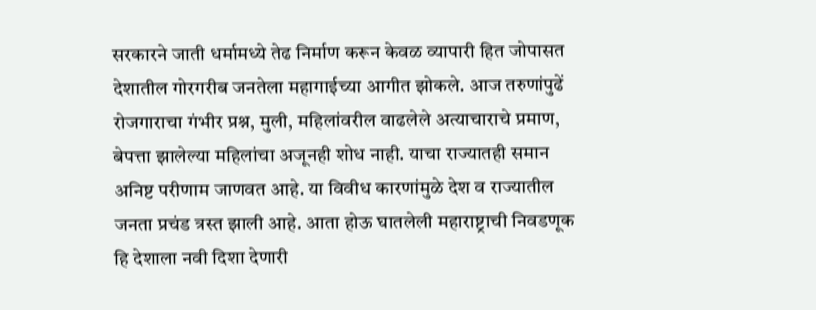सरकारने जाती धर्मामध्ये तेढ निर्माण करून केवळ व्यापारी हित जोपासत देशातील गोरगरीब जनतेला महागाईच्या आगीत झोकले. आज तरुणांपुढें रोजगाराचा गंभीर प्रश्न, मुली, महिलांवरील वाढलेले अत्याचाराचे प्रमाण, बेपत्ता झालेल्या महिलांचा अजूनही शोध नाही. याचा राज्यातही समान अनिष्ट परीणाम जाणवत आहे. या विवीध कारणांमुळे देश व राज्यातील जनता प्रचंड त्रस्त झाली आहे. आता होऊ घातलेली महाराष्ट्राची निवडणूक हि देशाला नवी दिशा देणारी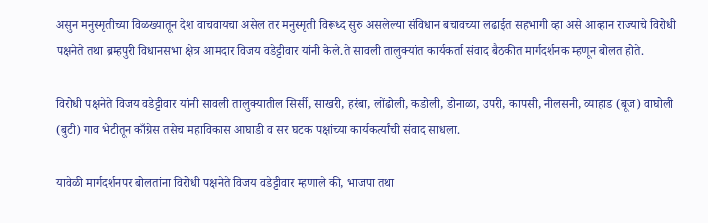असुन मनुस्मृतीच्या विळख्यातून देश वाचवायचा असेल तर मनुस्मृती विरूध्द सुरु असलेल्या संविधान बचावच्या लढाईत सहभागी व्हा असे आव्हान राज्याचे विरोधी पक्षनेते तथा ब्रम्हपुरी विधानसभा क्षेत्र आमदार विजय वडेट्टीवार यांनी केले.ते सावली तालुक्यांत कार्यकर्ता संवाद बैठकीत मार्गदर्शनक म्हणून बोलत होते.

विरोधी पक्षनेते विजय वडेट्टीवार यांनी सावली तालुक्यातील सिर्सी, साखरी, हरंबा, लोंढोली, कडोली, डोनाळा, उपरी, कापसी, नीलसनी, व्याहाड (बूज) वाघोली (बुटी) गाव भेटीतून काँग्रेस तसेच महाविकास आघाडी व सर घटक पक्षांच्या कार्यकर्त्यांची संवाद साधला.

यावेळी मार्गदर्शनपर बोलतांना विरोधी पक्षनेते विजय वडेट्टीवार म्हणाले की, भाजपा तथा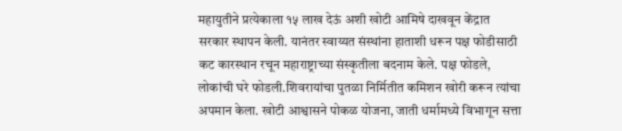महायुतीने प्रत्येकाला १५ लाख देऊं अशी खोटी आमिषे दाखवून केंद्रात सरकार स्थापन केली. यानंतर स्वाय्यत संस्थांना हाताशी धरून पक्ष फोडीसाठी कट कारस्थान रचून महाराष्ट्राच्या संस्कृतीला बदनाम केले. पक्ष फोडले, लोकांची घरे फोडली.शिवरायांचा पुतळा निर्मितीत कमिशन खोरी करून त्यांचा अपमान केला. खोटी आश्वासने पोकळ योजना, जाती धर्मामध्ये विभागून सत्ता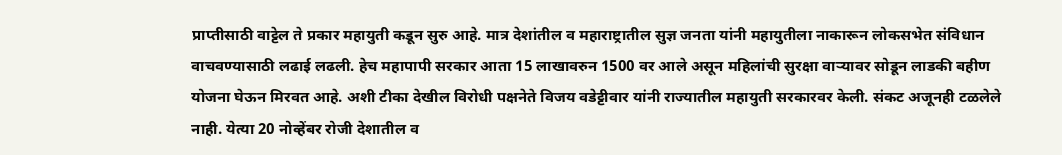प्राप्तीसाठी वाट्टेल ते प्रकार महायुती कडून सुरु आहे. मात्र देशांतील व महाराष्ट्रातील सुज्ञ जनता यांनी महायुतीला नाकारून लोकसभेत संविधान वाचवण्यासाठी लढाई लढली. हेच महापापी सरकार आता 15 लाखावरुन 1500 वर आले असून महिलांची सुरक्षा वाऱ्यावर सोडून लाडकी बहीण योजना घेऊन मिरवत आहे. अशी टीका देखील विरोधी पक्षनेते विजय वडेट्टीवार यांनी राज्यातील महायुती सरकारवर केली. संकट अजूनही टळलेले नाही. येत्या 20 नोव्हेंबर रोजी देशातील व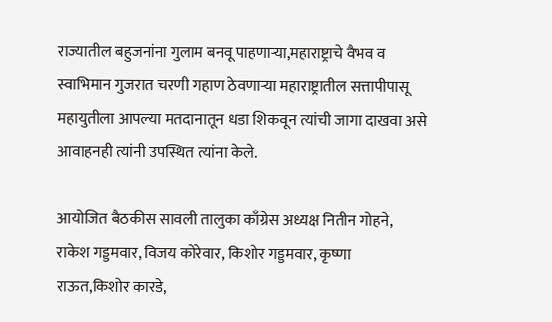राज्यातील बहुजनांना गुलाम बनवू पाहणाऱ्या,महाराष्ट्राचे वैभव व स्वाभिमान गुजरात चरणी गहाण ठेवणाऱ्या महाराष्ट्रातील सत्तापीपासू महायुतीला आपल्या मतदानातून धडा शिकवून त्यांची जागा दाखवा असे आवाहनही त्यांनी उपस्थित त्यांना केले.

आयोजित बैठकीस सावली तालुका काँग्रेस अध्यक्ष नितीन गोहने, राकेश गड्डमवार, विजय कोरेवार, किशोर गड्डमवार, कृष्णा राऊत,किशोर कारडे,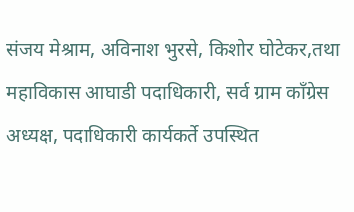संजय मेश्राम, अविनाश भुरसे, किशोर घोटेकर,तथा महाविकास आघाडी पदाधिकारी, सर्व ग्राम काँग्रेस अध्यक्ष, पदाधिकारी कार्यकर्ते उपस्थित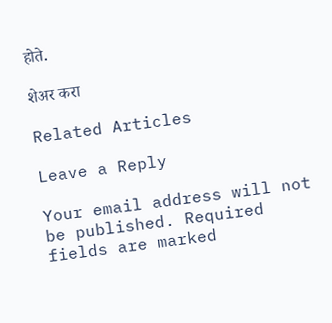होते.

शेअर करा

Related Articles

Leave a Reply

Your email address will not be published. Required fields are marked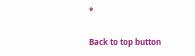*

Back to top button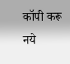कॉपी करू नये